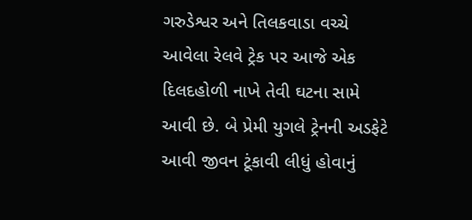ગરુડેશ્વર અને તિલકવાડા વચ્ચે આવેલા રેલવે ટ્રેક પર આજે એક દિલદહોળી નાખે તેવી ઘટના સામે આવી છે. બે પ્રેમી યુગલે ટ્રેનની અડફેટે આવી જીવન ટૂંકાવી લીધું હોવાનું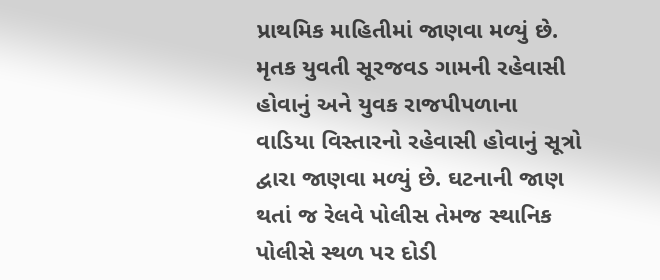પ્રાથમિક માહિતીમાં જાણવા મળ્યું છે.
મૃતક યુવતી સૂરજવડ ગામની રહેવાસી હોવાનું અને યુવક રાજપીપળાના વાડિયા વિસ્તારનો રહેવાસી હોવાનું સૂત્રો દ્વારા જાણવા મળ્યું છે. ઘટનાની જાણ થતાં જ રેલવે પોલીસ તેમજ સ્થાનિક પોલીસે સ્થળ પર દોડી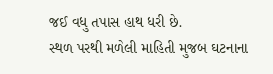જઈ વધુ તપાસ હાથ ધરી છે.
સ્થળ પરથી મળેલી માહિતી મુજબ ઘટનાના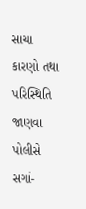સાચા કારણો તથા પરિસ્થિતિ જાણવા પોલીસે સગાં-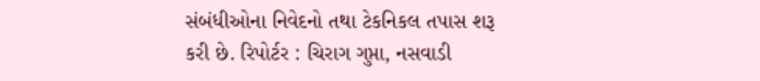સંબંધીઓના નિવેદનો તથા ટેકનિકલ તપાસ શરૂ કરી છે. રિપોર્ટર : ચિરાગ ગુપ્તા, નસવાડી